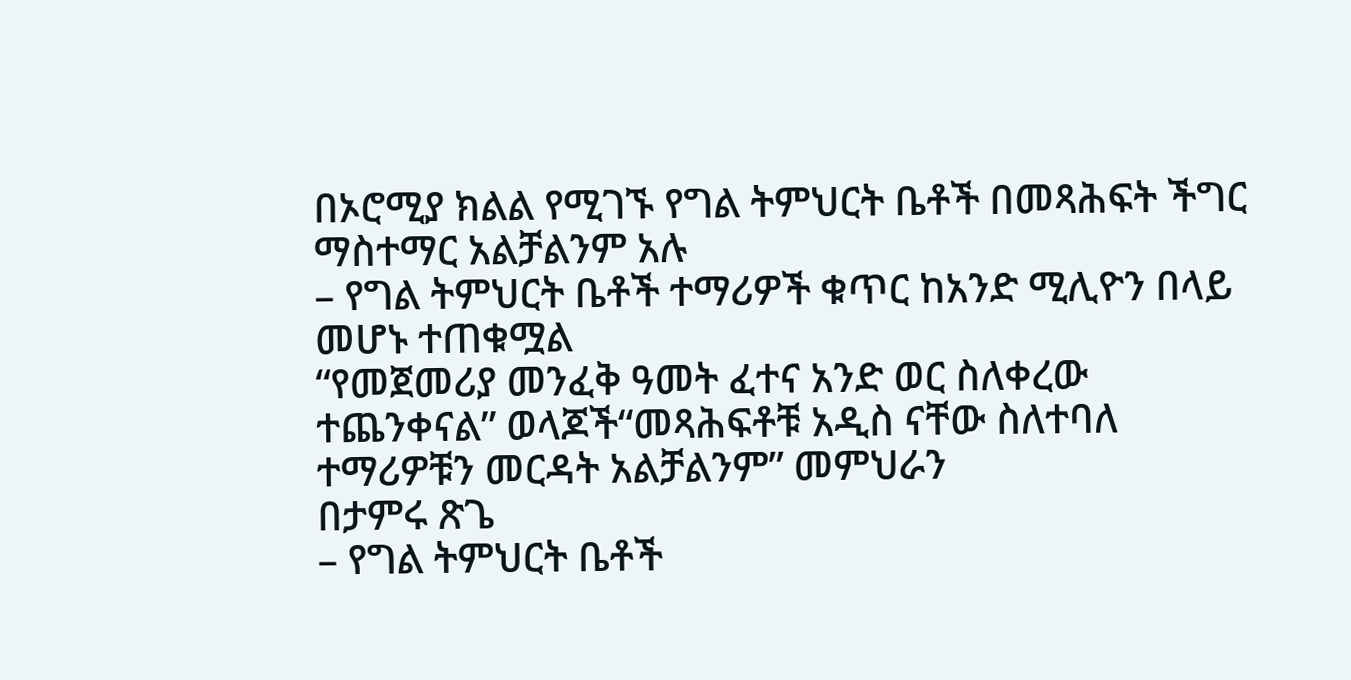በኦሮሚያ ክልል የሚገኙ የግል ትምህርት ቤቶች በመጻሕፍት ችግር ማስተማር አልቻልንም አሉ
– የግል ትምህርት ቤቶች ተማሪዎች ቁጥር ከአንድ ሚሊዮን በላይ መሆኑ ተጠቁሟል
“የመጀመሪያ መንፈቅ ዓመት ፈተና አንድ ወር ስለቀረው ተጨንቀናል” ወላጆች“መጻሕፍቶቹ አዲስ ናቸው ስለተባለ ተማሪዎቹን መርዳት አልቻልንም” መምህራን
በታምሩ ጽጌ
– የግል ትምህርት ቤቶች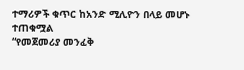ተማሪዎች ቁጥር ከአንድ ሚሊዮን በላይ መሆኑ ተጠቁሟል
“የመጀመሪያ መንፈቅ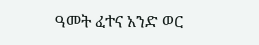ዓመት ፈተና አንድ ወር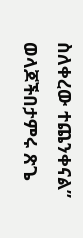ስለቀረው ተጨንቀናል” ወላጆችበታምሩ ጽጌ